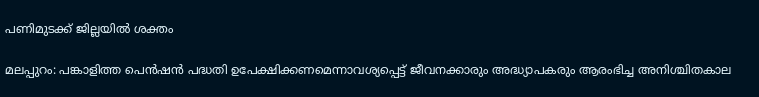പണിമുടക്ക് ജില്ലയില്‍ ശക്തം

മലപ്പുറം: പങ്കാളിത്ത പെന്‍ഷന്‍ പദ്ധതി ഉപേക്ഷിക്കണമെന്നാവശ്യപ്പെട്ട് ജീവനക്കാരും അദ്ധ്യാപകരും ആരംഭിച്ച അനിശ്ചിതകാല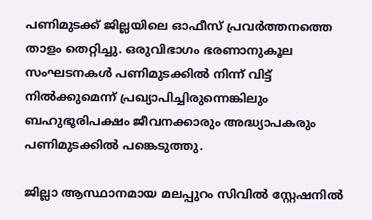പണിമുടക്ക് ജില്ലയിലെ ഓഫീസ് പ്രവര്‍ത്തനത്തെ താളം തെറ്റിച്ചു. ഒരുവിഭാഗം ഭരണാനുകൂല സംഘടനകള്‍ പണിമുടക്കില്‍ നിന്ന് വിട്ട് നില്‍ക്കുമെന്ന് പ്രഖ്യാപിച്ചിരുന്നെങ്കിലും ബഹുഭൂരിപക്ഷം ജീവനക്കാരും അദ്ധ്യാപകരും പണിമുടക്കില്‍ പങ്കെടുത്തു.

ജില്ലാ ആസ്ഥാനമായ മലപ്പുറം സിവില്‍ സ്റ്റേഷനില്‍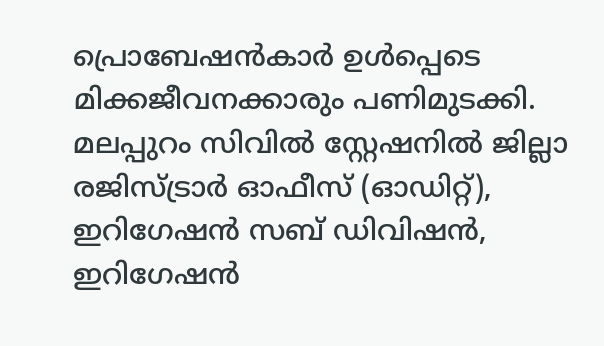പ്രൊബേഷന്‍കാര്‍ ഉള്‍പ്പെടെ മിക്കജീവനക്കാരും പണിമുടക്കി. മലപ്പുറം സിവില്‍ സ്റ്റേഷനില്‍ ജില്ലാ രജിസ്ട്രാര്‍ ഓഫീസ് (ഓഡിറ്റ്), ഇറിഗേഷന്‍ സബ് ഡിവിഷന്‍, ഇറിഗേഷന്‍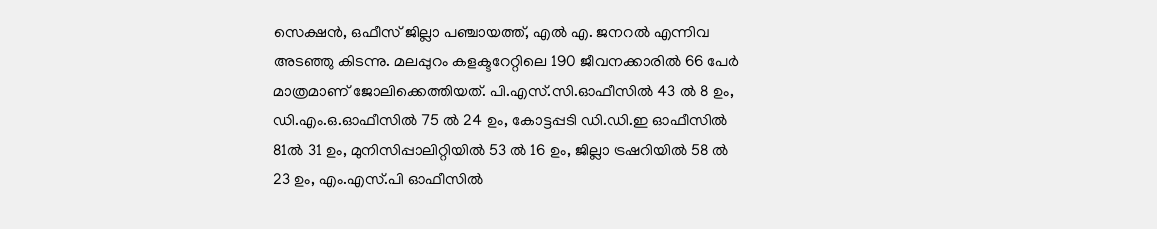സെക്ഷന്‍, ഒഫീസ് ജില്ലാ പഞ്ചായത്ത്, എല്‍ എ. ജനറല്‍ എന്നിവ അടഞ്ഞു കിടന്നു. മലപ്പുറം കളക്ടറേറ്റിലെ 190 ജീവനക്കാരില്‍ 66 പേര്‍ മാത്രമാണ് ജോലിക്കെത്തിയത്. പി.എസ്.സി.ഓഫീസില്‍ 43 ല്‍ 8 ഉം, ഡി.എം.ഒ.ഓഫീസില്‍ 75 ല്‍ 24 ഉം, കോട്ടപ്പടി ഡി.ഡി.ഇ ഓഫീസില്‍ 81ല്‍ 31 ഉം, മുനിസിപ്പാലിറ്റിയില്‍ 53 ല്‍ 16 ഉം, ജില്ലാ ട്രഷറിയില്‍ 58 ല്‍ 23 ഉം, എം.എസ്.പി ഓഫീസില്‍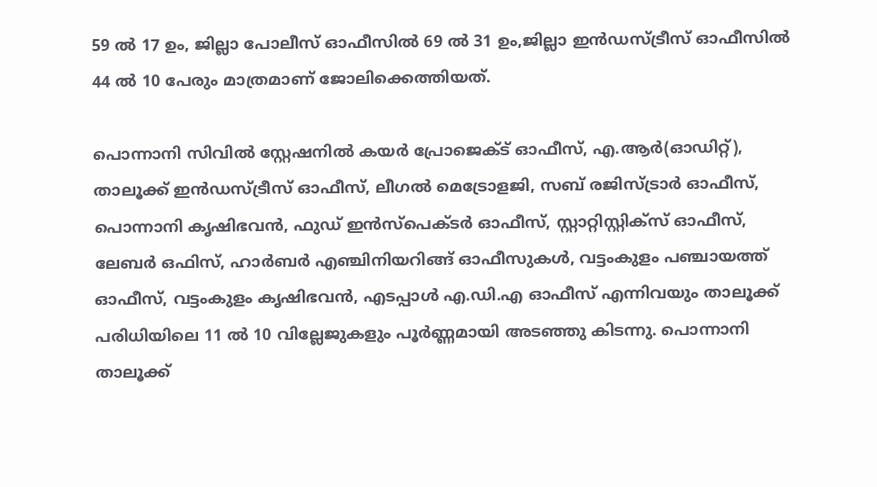59 ല്‍ 17 ഉം, ജില്ലാ പോലീസ് ഓഫീസില്‍ 69 ല്‍ 31 ഉം,ജില്ലാ ഇന്‍ഡസ്ട്രീസ് ഓഫീസില്‍ 44 ല്‍ 10 പേരും മാത്രമാണ് ജോലിക്കെത്തിയത്.

പൊന്നാനി സിവില്‍ സ്റ്റേഷനില്‍ കയര്‍ പ്രോജെക്ട് ഓഫീസ്, എ.ആര്‍(ഓഡിറ്റ്), താലൂക്ക് ഇന്‍ഡസ്ട്രീസ് ഓഫീസ്, ലീഗല്‍ മെട്രോളജി, സബ് രജിസ്ട്രാര്‍ ഓഫീസ്, പൊന്നാനി കൃഷിഭവന്‍, ഫുഡ് ഇന്‍സ്‌പെക്ടര്‍ ഓഫീസ്, സ്റ്റാറ്റിസ്റ്റിക്‌സ് ഓഫീസ്, ലേബര്‍ ഒഫിസ്, ഹാര്‍ബര്‍ എഞ്ചിനിയറിങ്ങ് ഓഫീസുകള്‍, വട്ടംകുളം പഞ്ചായത്ത് ഓഫീസ്, വട്ടംകുളം കൃഷിഭവന്‍, എടപ്പാള്‍ എ.ഡി.എ ഓഫീസ് എന്നിവയും താലൂക്ക് പരിധിയിലെ 11 ല്‍ 10 വില്ലേജുകളും പൂര്‍ണ്ണമായി അടഞ്ഞു കിടന്നു. പൊന്നാനി താലൂക്ക്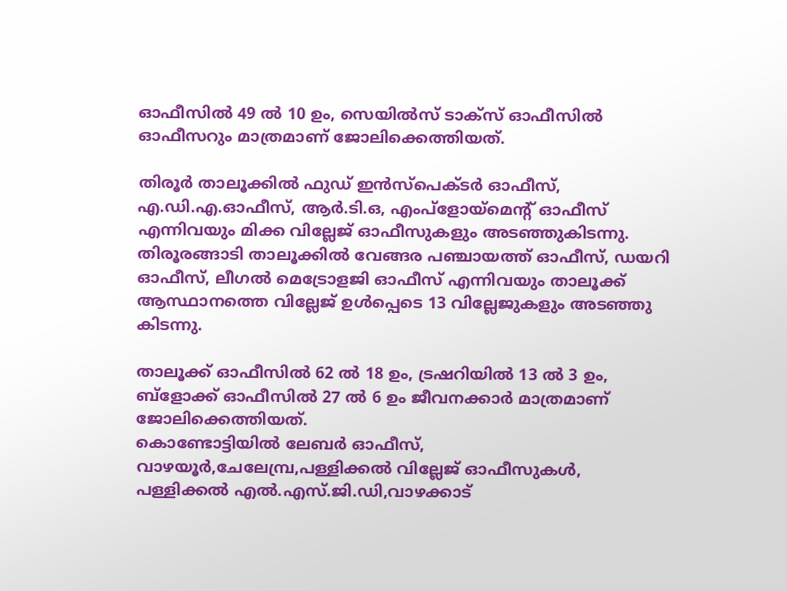ഓഫീസില്‍ 49 ല്‍ 10 ഉം, സെയില്‍സ് ടാക്‌സ് ഓഫീസില്‍ ഓഫീസറും മാത്രമാണ് ജോലിക്കെത്തിയത്.

തിരൂര്‍ താലൂക്കില്‍ ഫുഡ് ഇന്‍സ്‌പെക്ടര്‍ ഓഫീസ്, എ.ഡി.എ.ഓഫീസ്, ആര്‍.ടി.ഒ, എംപ്‌ളോയ്‌മെന്റ് ഓഫീസ് എന്നിവയും മിക്ക വില്ലേജ് ഓഫീസുകളും അടഞ്ഞുകിടന്നു.
തിരൂരങ്ങാടി താലൂക്കില്‍ വേങ്ങര പഞ്ചായത്ത് ഓഫീസ്, ഡയറി ഓഫീസ്, ലീഗല്‍ മെട്രോളജി ഓഫീസ് എന്നിവയും താലൂക്ക് ആസ്ഥാനത്തെ വില്ലേജ് ഉള്‍പ്പെടെ 13 വില്ലേജുകളും അടഞ്ഞു കിടന്നു.

താലൂക്ക് ഓഫീസില്‍ 62 ല്‍ 18 ഉം, ട്രഷറിയില്‍ 13 ല്‍ 3 ഉം, ബ്‌ളോക്ക് ഓഫീസില്‍ 27 ല്‍ 6 ഉം ജീവനക്കാര്‍ മാത്രമാണ് ജോലിക്കെത്തിയത്.
കൊണ്ടോട്ടിയില്‍ ലേബര്‍ ഓഫീസ്, വാഴയൂര്‍,ചേലേമ്പ്ര,പള്ളിക്കല്‍ വില്ലേജ് ഓഫീസുകള്‍, പള്ളിക്കല്‍ എല്‍.എസ്.ജി.ഡി,വാഴക്കാട്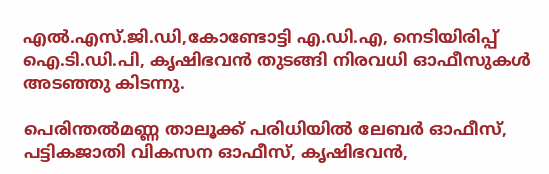എല്‍.എസ്.ജി.ഡി,കോണ്ടോട്ടി എ.ഡി.എ, നെടിയിരിപ്പ് ഐ.ടി.ഡി.പി, കൃഷിഭവന്‍ തുടങ്ങി നിരവധി ഓഫീസുകള്‍ അടഞ്ഞു കിടന്നു.

പെരിന്തല്‍മണ്ണ താലൂക്ക് പരിധിയില്‍ ലേബര്‍ ഓഫീസ്, പട്ടികജാതി വികസന ഓഫീസ്, കൃഷിഭവന്‍,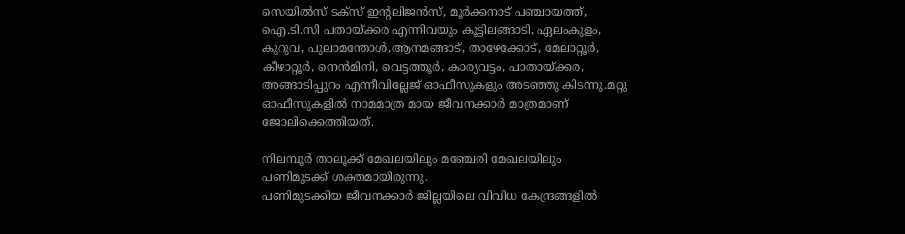സെയില്‍സ് ടക്‌സ് ഇന്റലിജന്‍സ്, മൂര്‍ക്കനാട് പഞ്ചായത്ത്, ഐ.ടി.സി പതായ്ക്കര എന്നിവയും കൂട്ടിലങ്ങാടി, ഏലംകുളം, കുറുവ, പുലാമന്തോള്‍,ആനമങ്ങാട്, താഴേക്കോട്, മേലാറ്റൂര്‍, കീഴാറ്റൂര്‍, നെന്‍മിനി, വെട്ടത്തൂര്‍, കാര്യവട്ടം, പാതായ്ക്കര, അങ്ങാടിപ്പുറം എന്നീവില്ലേജ് ഓഫീസുകളും അടഞ്ഞു കിടന്നു.മറ്റു ഓഫീസുകളില്‍ നാമമാത്ര മായ ജീവനക്കാര്‍ മാത്രമാണ് ജോലിക്കെത്തിയത്.

നിലമ്പൂര്‍ താലൂക്ക് മേഖലയിലും മഞ്ചേരി മേഖലയിലും പണിമുടക്ക് ശക്തമായിരുന്നു.
പണിമുടക്കിയ ജീവനക്കാര്‍ ജില്ലയിലെ വിവിധ കേന്ദ്രങ്ങളില്‍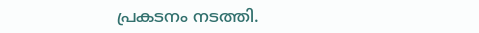പ്രകടനം നടത്തി.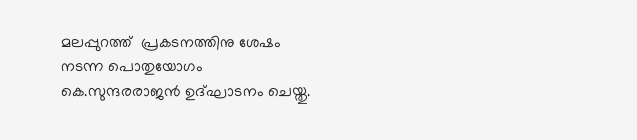മലപ്പുറത്ത്  പ്രകടനത്തിനു ശേഷം നടന്ന പൊതുയോഗം കെ.സുന്ദരരാജന്‍ ഉദ്ഘാടനം ചെയ്തു.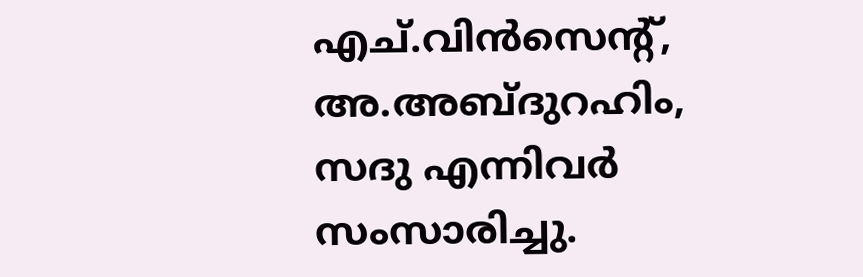എച്.വിന്‍സെന്റ്, അ.അബ്ദുറഹിം, സദു എന്നിവര്‍ സംസാരിച്ചു.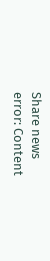Share news
error: Content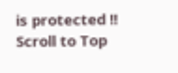is protected !!
Scroll to Top